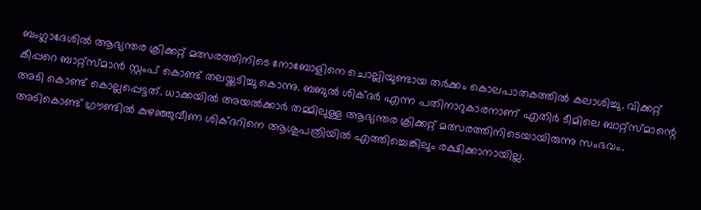ബംഗ്ലാദേശിൽ ആഭ്യന്തര ക്രിക്കറ്റ് മത്സരത്തിനിടെ നോബോളിനെ ചൊല്ലിയുണ്ടായ തർക്കം കൊലപാതകത്തിൽ കലാശിച്ചു. വിക്കറ്റ് കീപ്പറെ ബാറ്റ്‌സ്മാൻ സ്റ്റംപ് കൊണ്ട് തലയ്ക്കടിച്ചു കൊന്നു. ബബുൽ ശിക്ദർ എന്ന പതിനാറുകാരനാണ് എതിർ ടീമിലെ ബാറ്റ്‌സ്മാന്റെ അടി കൊണ്ട് കൊല്ലപ്പെട്ടത്. ധാക്കയിൽ അയൽക്കാർ തമ്മിലുള്ള ആഭ്യന്തര ക്രിക്കറ്റ് മത്സരത്തിനിടെയായിരുന്നു സംഭവം. അടികൊണ്ട് ഗ്രൗണ്ടിൽ കുഴഞ്ഞുവീണ ശിക്ദറിനെ ആശുപത്രിയിൽ എത്തിച്ചെങ്കിലും രക്ഷിക്കാനായില്ല.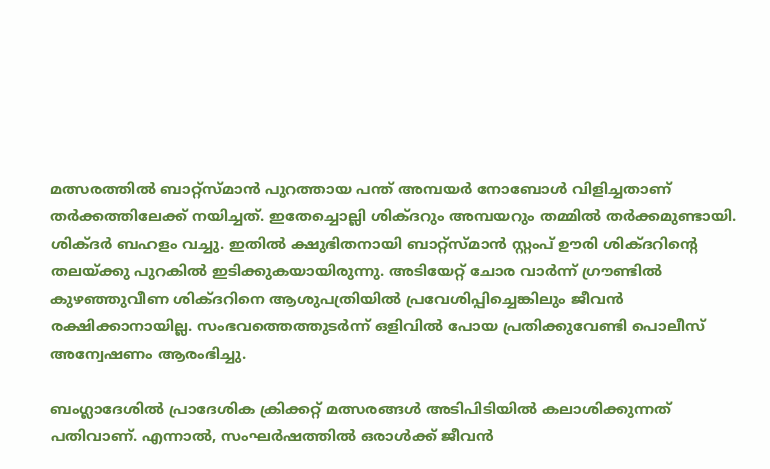മത്സരത്തിൽ ബാറ്റ്‌സ്മാൻ പുറത്തായ പന്ത് അമ്പയർ നോബോൾ വിളിച്ചതാണ് തർക്കത്തിലേക്ക് നയിച്ചത്. ഇതേച്ചൊല്ലി ശിക്ദറും അമ്പയറും തമ്മിൽ തർക്കമുണ്ടായി. ശിക്ദർ ബഹളം വച്ചു. ഇതിൽ ക്ഷുഭിതനായി ബാറ്റ്‌സ്മാൻ സ്റ്റംപ് ഊരി ശിക്ദറിന്റെ തലയ്ക്കു പുറകിൽ ഇടിക്കുകയായിരുന്നു. അടിയേറ്റ് ചോര വാർന്ന് ഗ്രൗണ്ടിൽ കുഴഞ്ഞുവീണ ശിക്ദറിനെ ആശുപത്രിയിൽ പ്രവേശിപ്പിച്ചെങ്കിലും ജീവൻ രക്ഷിക്കാനായില്ല. സംഭവത്തെത്തുടർന്ന് ഒളിവിൽ പോയ പ്രതിക്കുവേണ്ടി പൊലീസ് അന്വേഷണം ആരംഭിച്ചു.

ബംഗ്ലാദേശിൽ പ്രാദേശിക ക്രിക്കറ്റ് മത്സരങ്ങൾ അടിപിടിയിൽ കലാശിക്കുന്നത് പതിവാണ്. എന്നാൽ, സംഘർഷത്തിൽ ഒരാൾക്ക് ജീവൻ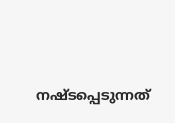നഷ്ടപ്പെടുന്നത്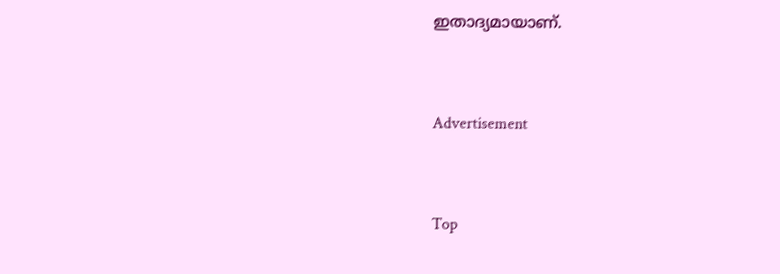ഇതാദ്യമായാണ്.


Advertisement


Top